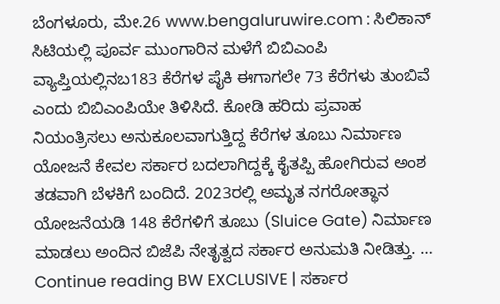ಬೆಂಗಳೂರು, ಮೇ.26 www.bengaluruwire.com : ಸಿಲಿಕಾನ್ ಸಿಟಿಯಲ್ಲಿ ಪೂರ್ವ ಮುಂಗಾರಿನ ಮಳೆಗೆ ಬಿಬಿಎಂಪಿ ವ್ಯಾಪ್ತಿಯಲ್ಲಿನಬ183 ಕೆರೆಗಳ ಪೈಕಿ ಈಗಾಗಲೇ 73 ಕೆರೆಗಳು ತುಂಬಿವೆ ಎಂದು ಬಿಬಿಎಂಪಿಯೇ ತಿಳಿಸಿದೆ. ಕೋಡಿ ಹರಿದು ಪ್ರವಾಹ ನಿಯಂತ್ರಿಸಲು ಅನುಕೂಲವಾಗುತ್ತಿದ್ದ ಕೆರೆಗಳ ತೂಬು ನಿರ್ಮಾಣ ಯೋಜನೆ ಕೇವಲ ಸರ್ಕಾರ ಬದಲಾಗಿದ್ದಕ್ಕೆ ಕೈತಪ್ಪಿ ಹೋಗಿರುವ ಅಂಶ ತಡವಾಗಿ ಬೆಳಕಿಗೆ ಬಂದಿದೆ. 2023ರಲ್ಲಿ ಅಮೃತ ನಗರೋತ್ಥಾನ ಯೋಜನೆಯಡಿ 148 ಕೆರೆಗಳಿಗೆ ತೂಬು (Sluice Gate) ನಿರ್ಮಾಣ ಮಾಡಲು ಅಂದಿನ ಬಿಜೆಪಿ ನೇತೃತ್ವದ ಸರ್ಕಾರ ಅನುಮತಿ ನೀಡಿತ್ತು. … Continue reading BW EXCLUSIVE | ಸರ್ಕಾರ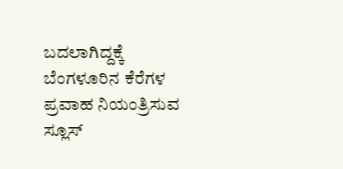ಬದಲಾಗಿದ್ದಕ್ಕೆ ಬೆಂಗಳೂರಿನ ಕೆರೆಗಳ ಪ್ರವಾಹ ನಿಯಂತ್ರಿಸುವ ಸ್ಲೂಸ್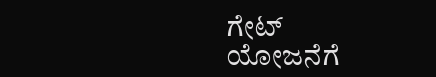ಗೇಟ್ ಯೋಜನೆಗೆ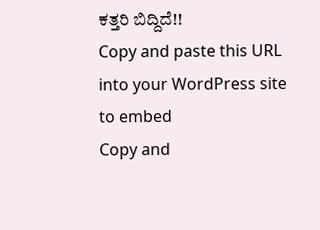ಕತ್ತರಿ ಬಿದ್ದಿದೆ!!
Copy and paste this URL into your WordPress site to embed
Copy and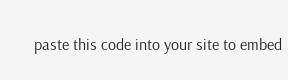paste this code into your site to embed